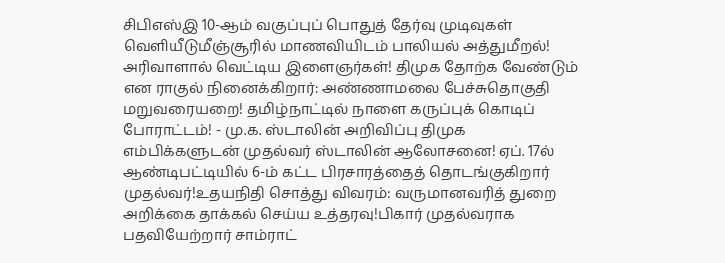சிபிஎஸ்இ 10-ஆம் வகுப்புப் பொதுத் தேர்வு முடிவுகள் வெளியீடுமீஞ்சூரில் மாணவியிடம் பாலியல் அத்துமீறல்! அரிவாளால் வெட்டிய இளைஞர்கள்! திமுக தோற்க வேண்டும் என ராகுல் நினைக்கிறார்: அண்ணாமலை பேச்சுதொகுதி மறுவரையறை! தமிழ்நாட்டில் நாளை கருப்புக் கொடிப் போராட்டம்! - மு.க. ஸ்டாலின் அறிவிப்பு திமுக எம்பிக்களுடன் முதல்வர் ஸ்டாலின் ஆலோசனை! ஏப். 17ல் ஆண்டிபட்டியில் 6-ம் கட்ட பிரசாரத்தைத் தொடங்குகிறார் முதல்வர்!உதயநிதி சொத்து விவரம்: வருமானவரித் துறை அறிக்கை தாக்கல் செய்ய உத்தரவு!பிகார் முதல்வராக பதவியேற்றார் சாம்ராட்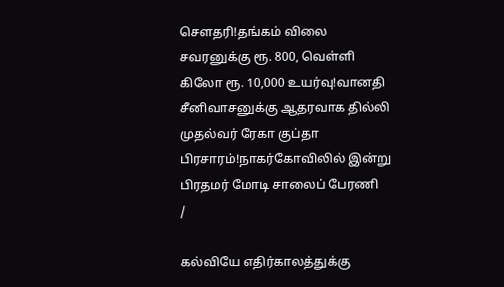சௌதரி!தங்கம் விலை சவரனுக்கு ரூ. 800, வெள்ளி கிலோ ரூ. 10,000 உயர்வு!வானதி சீனிவாசனுக்கு ஆதரவாக தில்லி முதல்வர் ரேகா குப்தா பிரசாரம்!நாகர்கோவிலில் இன்று பிரதமர் மோடி சாலைப் பேரணி
/

கல்வியே எதிர்காலத்துக்கு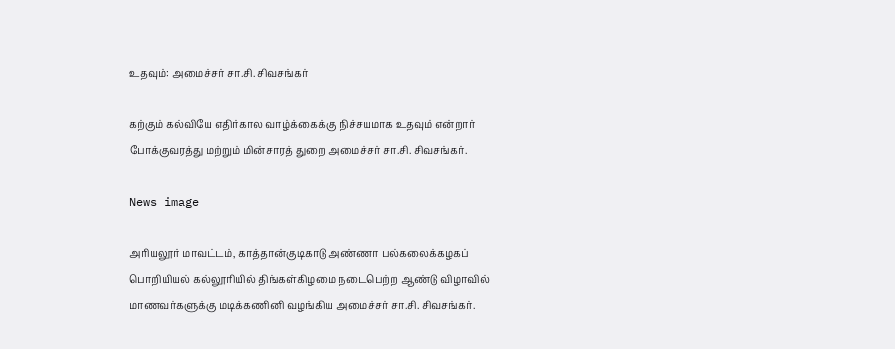உதவும்: அமைச்சர் சா.சி. சிவசங்கர்

கற்கும் கல்வியே எதிர்கால வாழ்க்கைக்கு நிச்சயமாக உதவும் என்றார் போக்குவரத்து மற்றும் மின்சாரத் துறை அமைச்சர் சா.சி. சிவசங்கர்.

News image

அரியலூர் மாவட்டம், காத்தான்குடிகாடு அண்ணா பல்கலைக்கழகப் பொறியியல் கல்லூரியில் திங்கள்கிழமை நடைபெற்ற ஆண்டு விழாவில் மாணவர்களுக்கு மடிக்கணினி வழங்கிய அமைச்சர் சா.சி. சிவசங்கர்.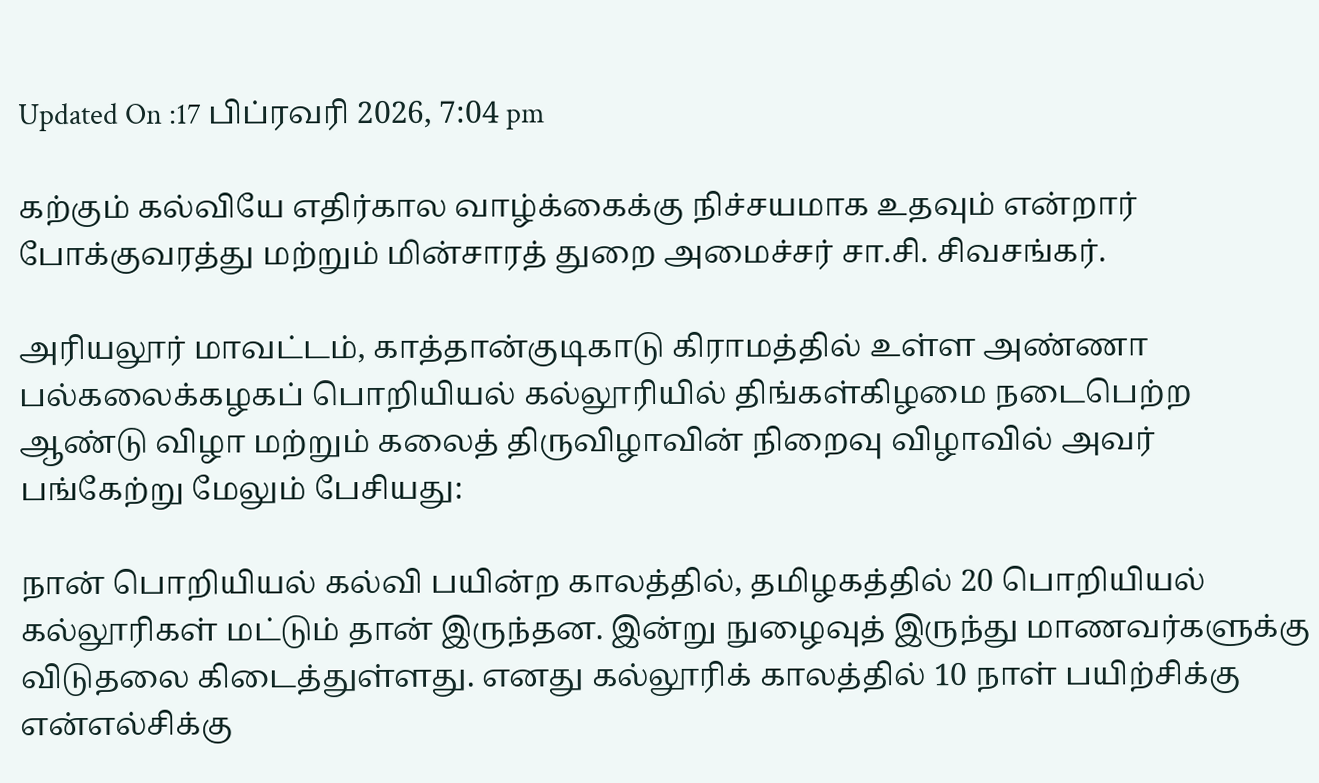Updated On :17 பிப்ரவரி 2026, 7:04 pm

கற்கும் கல்வியே எதிர்கால வாழ்க்கைக்கு நிச்சயமாக உதவும் என்றார் போக்குவரத்து மற்றும் மின்சாரத் துறை அமைச்சர் சா.சி. சிவசங்கர்.

அரியலூர் மாவட்டம், காத்தான்குடிகாடு கிராமத்தில் உள்ள அண்ணா பல்கலைக்கழகப் பொறியியல் கல்லூரியில் திங்கள்கிழமை நடைபெற்ற ஆண்டு விழா மற்றும் கலைத் திருவிழாவின் நிறைவு விழாவில் அவர் பங்கேற்று மேலும் பேசியது:

நான் பொறியியல் கல்வி பயின்ற காலத்தில், தமிழகத்தில் 20 பொறியியல் கல்லூரிகள் மட்டும் தான் இருந்தன. இன்று நுழைவுத் இருந்து மாணவர்களுக்கு விடுதலை கிடைத்துள்ளது. எனது கல்லூரிக் காலத்தில் 10 நாள் பயிற்சிக்கு என்எல்சிக்கு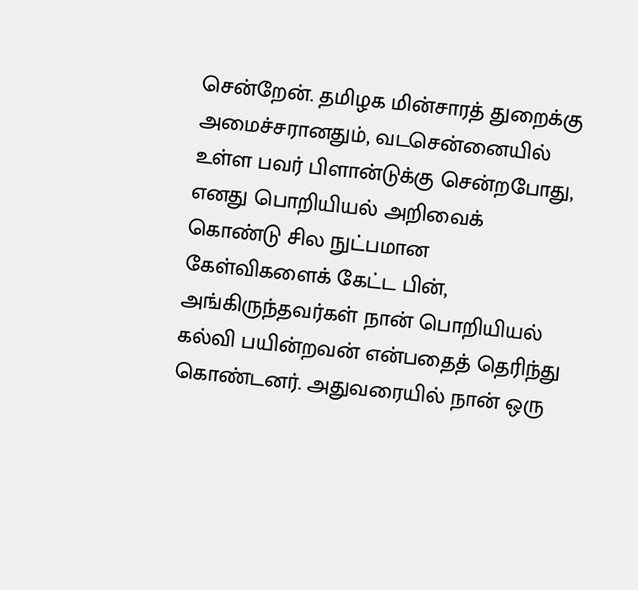சென்றேன். தமிழக மின்சாரத் துறைக்கு அமைச்சரானதும், வடசென்னையில் உள்ள பவர் பிளான்டுக்கு சென்றபோது, எனது பொறியியல் அறிவைக் கொண்டு சில நுட்பமான கேள்விகளைக் கேட்ட பின், அங்கிருந்தவர்கள் நான் பொறியியல் கல்வி பயின்றவன் என்பதைத் தெரிந்து கொண்டனர். அதுவரையில் நான் ஒரு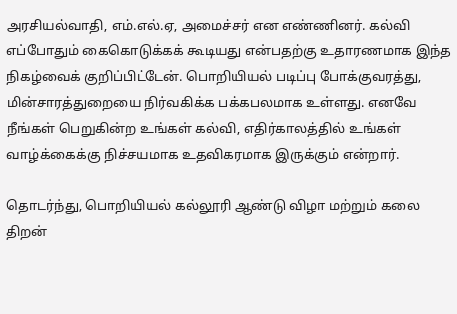அரசியல்வாதி, எம்.எல்.ஏ, அமைச்சர் என எண்ணினர். கல்வி எப்போதும் கைகொடுக்கக் கூடியது என்பதற்கு உதாரணமாக இந்த நிகழ்வைக் குறிப்பிட்டேன். பொறியியல் படிப்பு போக்குவரத்து, மின்சாரத்துறையை நிர்வகிக்க பக்கபலமாக உள்ளது. எனவே நீங்கள் பெறுகின்ற உங்கள் கல்வி, எதிர்காலத்தில் உங்கள் வாழ்க்கைக்கு நிச்சயமாக உதவிகரமாக இருக்கும் என்றார்.

தொடர்ந்து, பொறியியல் கல்லூரி ஆண்டு விழா மற்றும் கலை திறன்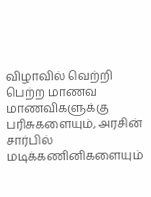விழாவில் வெற்றி பெற்ற மாணவ மாணவிகளுக்கு பரிசுகளையும், அரசின் சார்பில் மடிக்கணினிகளையும்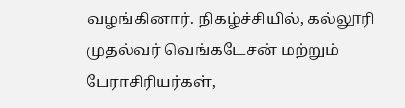வழங்கினார். நிகழ்ச்சியில், கல்லூரி முதல்வர் வெங்கடேசன் மற்றும் பேராசிரியர்கள்,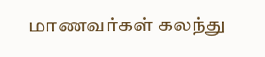மாணவர்கள் கலந்து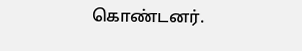கொண்டனர்.